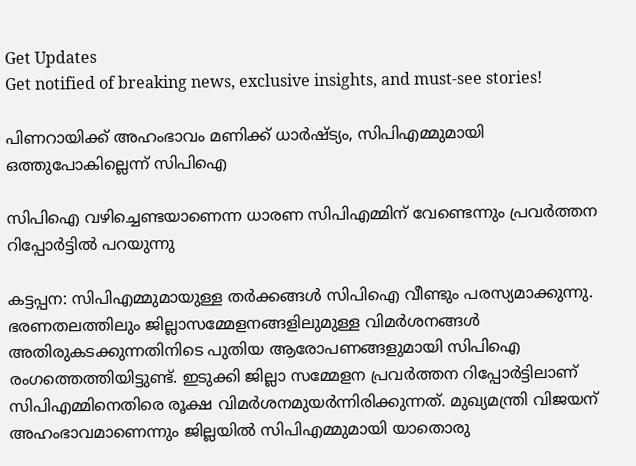Get Updates
Get notified of breaking news, exclusive insights, and must-see stories!

പിണറായിക്ക് അഹംഭാവം മണിക്ക് ധാര്‍ഷ്ട്യം, സിപിഎമ്മുമായി ഒത്തുപോകില്ലെന്ന് സിപിഐ

സിപിഐ വഴിച്ചെണ്ടയാണെന്ന ധാരണ സിപിഎമ്മിന് വേണ്ടെന്നും പ്രവര്‍ത്തന റിപ്പോര്‍ട്ടില്‍ പറയുന്നു

കട്ടപ്പന: സിപിഎമ്മുമായുള്ള തര്‍ക്കങ്ങള്‍ സിപിഐ വീണ്ടും പരസ്യമാക്കുന്നു. ഭരണതലത്തിലും ജില്ലാസമ്മേളനങ്ങളിലുമുള്ള വിമര്‍ശനങ്ങള്‍ അതിരുകടക്കുന്നതിനിടെ പുതിയ ആരോപണങ്ങളുമായി സിപിഐ രംഗത്തെത്തിയിട്ടുണ്ട്. ഇടുക്കി ജില്ലാ സമ്മേളന പ്രവര്‍ത്തന റിപ്പോര്‍ട്ടിലാണ് സിപിഎമ്മിനെതിരെ രൂക്ഷ വിമര്‍ശനമുയര്‍ന്നിരിക്കുന്നത്. മുഖ്യമന്ത്രി വിജയന് അഹംഭാവമാണെന്നും ജില്ലയില്‍ സിപിഎമ്മുമായി യാതൊരു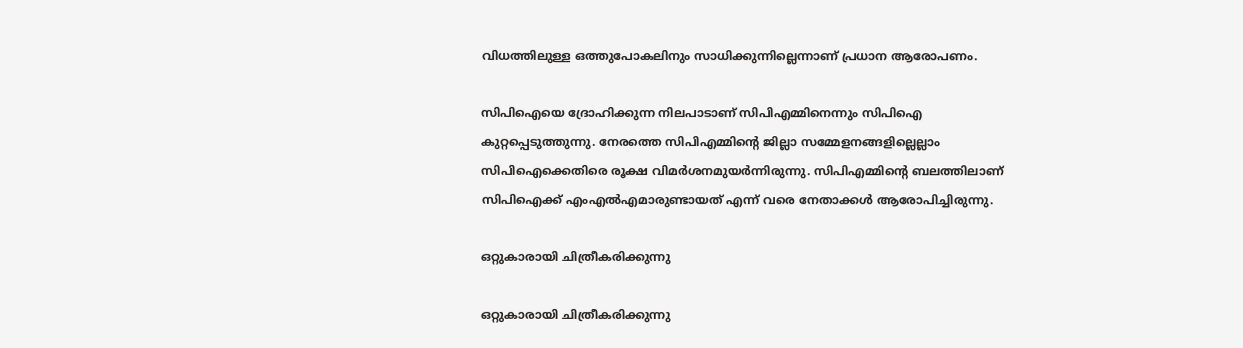വിധത്തിലുള്ള ഒത്തുപോകലിനും സാധിക്കുന്നില്ലെന്നാണ് പ്രധാന ആരോപണം.

സിപിഐയെ ദ്രോഹിക്കുന്ന നിലപാടാണ് സിപിഎമ്മിനെന്നും സിപിഐ കുറ്റപ്പെടുത്തുന്നു. നേരത്തെ സിപിഎമ്മിന്റെ ജില്ലാ സമ്മേളനങ്ങളില്ലെല്ലാം സിപിഐക്കെതിരെ രൂക്ഷ വിമര്‍ശനമുയര്‍ന്നിരുന്നു. സിപിഎമ്മിന്റെ ബലത്തിലാണ് സിപിഐക്ക് എംഎല്‍എമാരുണ്ടായത് എന്ന് വരെ നേതാക്കള്‍ ആരോപിച്ചിരുന്നു.

ഒറ്റുകാരായി ചിത്രീകരിക്കുന്നു

ഒറ്റുകാരായി ചിത്രീകരിക്കുന്നു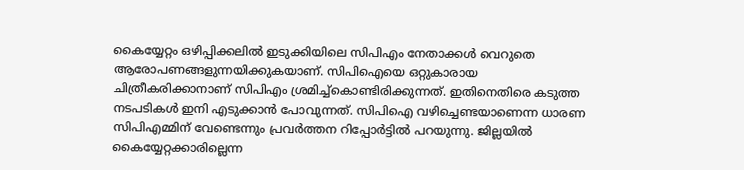കൈയ്യേറ്റം ഒഴിപ്പിക്കലില്‍ ഇടുക്കിയിലെ സിപിഎം നേതാക്കള്‍ വെറുതെ ആരോപണങ്ങളുന്നയിക്കുകയാണ്. സിപിഐയെ ഒറ്റുകാരായ ചിത്രീകരിക്കാനാണ് സിപിഎം ശ്രമിച്ച്‌കൊണ്ടിരിക്കുന്നത്. ഇതിനെതിരെ കടുത്ത നടപടികള്‍ ഇനി എടുക്കാന്‍ പോവുന്നത്. സിപിഐ വഴിച്ചെണ്ടയാണെന്ന ധാരണ സിപിഎമ്മിന് വേണ്ടെന്നും പ്രവര്‍ത്തന റിപ്പോര്‍ട്ടില്‍ പറയുന്നു. ജില്ലയില്‍ കൈയ്യേറ്റക്കാരില്ലെന്ന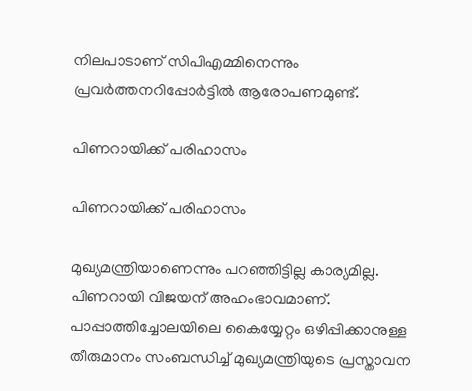നിലപാടാണ് സിപിഎമ്മിനെന്നും പ്രവര്‍ത്തനറിപ്പോര്‍ട്ടില്‍ ആരോപണമുണ്ട്.

പിണറായിക്ക് പരിഹാസം

പിണറായിക്ക് പരിഹാസം

മുഖ്യമന്ത്രിയാണെന്നും പറഞ്ഞിട്ടില്ല കാര്യമില്ല. പിണറായി വിജയന് അഹംഭാവമാണ്. പാപ്പാത്തിച്ചോലയിലെ കൈയ്യേറ്റം ഒഴിപ്പിക്കാനുള്ള തീരുമാനം സംബന്ധിച്ച് മുഖ്യമന്ത്രിയുടെ പ്രസ്താവന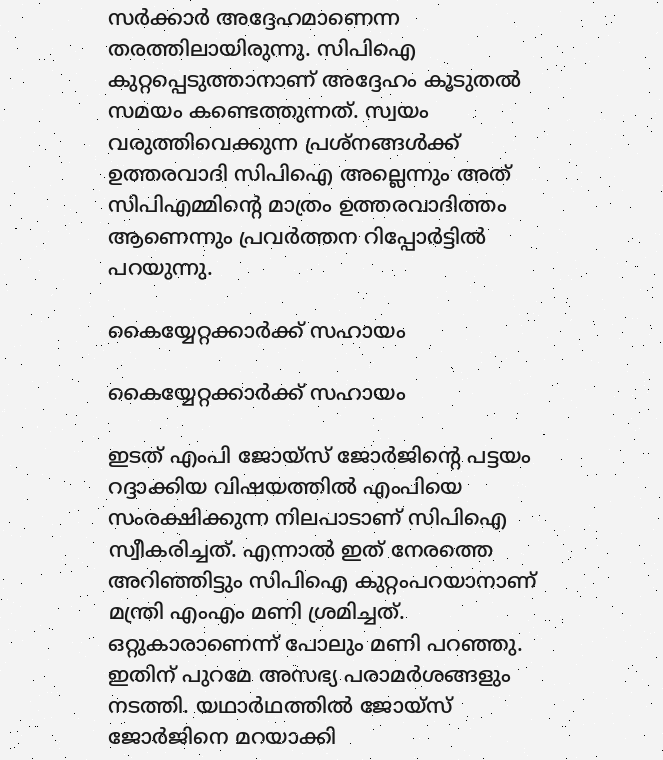സര്‍ക്കാര്‍ അദ്ദേഹമാണെന്ന തരത്തിലായിരുന്നു. സിപിഐ കുറ്റപ്പെടുത്താനാണ് അദ്ദേഹം കൂടുതല്‍ സമയം കണ്ടെത്തുന്നത്. സ്വയം വരുത്തിവെക്കുന്ന പ്രശ്‌നങ്ങള്‍ക്ക് ഉത്തരവാദി സിപിഐ അല്ലെന്നും അത് സിപിഎമ്മിന്റെ മാത്രം ഉത്തരവാദിത്തം ആണെന്നും പ്രവര്‍ത്തന റിപ്പോര്‍ട്ടില്‍ പറയുന്നു.

കൈയ്യേറ്റക്കാര്‍ക്ക് സഹായം

കൈയ്യേറ്റക്കാര്‍ക്ക് സഹായം

ഇടത് എംപി ജോയ്‌സ് ജോര്‍ജിന്റെ പട്ടയം റദ്ദാക്കിയ വിഷയത്തില്‍ എംപിയെ സംരക്ഷിക്കുന്ന നിലപാടാണ് സിപിഐ സ്വീകരിച്ചത്. എന്നാല്‍ ഇത് നേരത്തെ അറിഞ്ഞിട്ടും സിപിഐ കുറ്റംപറയാനാണ് മന്ത്രി എംഎം മണി ശ്രമിച്ചത്. ഒറ്റുകാരാണെന്ന് പോലും മണി പറഞ്ഞു. ഇതിന് പുറമേ അസഭ്യ പരാമര്‍ശങ്ങളും നടത്തി. യഥാര്‍ഥത്തില്‍ ജോയ്‌സ് ജോര്‍ജിനെ മറയാക്കി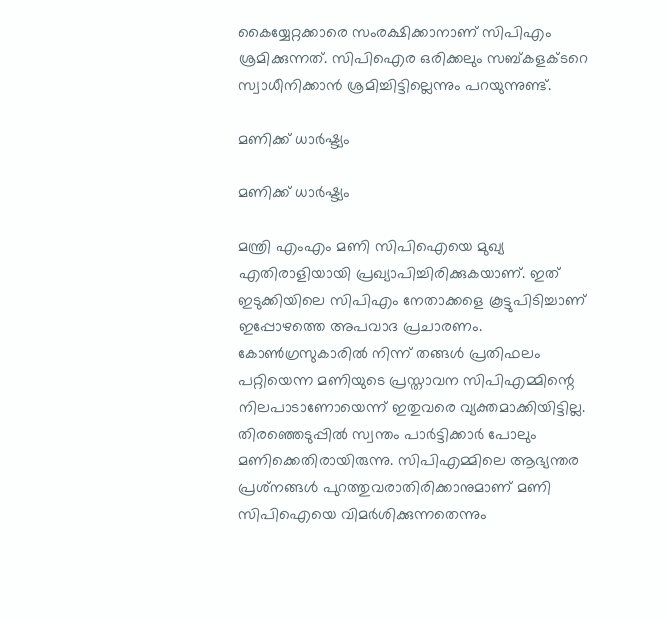കൈയ്യേറ്റക്കാരെ സംരക്ഷിക്കാനാണ് സിപിഎം ശ്രമിക്കുന്നത്. സിപിഐര ഒരിക്കലും സബ്കളക്ടറെ സ്വാധീനിക്കാന്‍ ശ്രമിച്ചിട്ടില്ലെന്നും പറയുന്നുണ്ട്.

മണിക്ക് ധാര്‍ഷ്ട്യം

മണിക്ക് ധാര്‍ഷ്ട്യം

മന്ത്രി എംഎം മണി സിപിഐയെ മുഖ്യ എതിരാളിയായി പ്രഖ്യാപിച്ചിരിക്കുകയാണ്. ഇത് ഇടുക്കിയിലെ സിപിഎം നേതാക്കളെ കൂട്ടുപിടിച്ചാണ് ഇപ്പോഴത്തെ അപവാദ പ്രചാരണം. കോണ്‍ഗ്രസുകാരില്‍ നിന്ന് തങ്ങള്‍ പ്രതിഫലം പറ്റിയെന്ന മണിയുടെ പ്രസ്താവന സിപിഎമ്മിന്റെ നിലപാടാണോയെന്ന് ഇതുവരെ വ്യക്തമാക്കിയിട്ടില്ല. തിരഞ്ഞെടുപ്പില്‍ സ്വന്തം പാര്‍ട്ടിക്കാര്‍ പോലും മണിക്കെതിരായിരുന്നു. സിപിഎമ്മിലെ ആഭ്യന്തര പ്രശ്‌നങ്ങള്‍ പുറത്തുവരാതിരിക്കാനുമാണ് മണി സിപിഐയെ വിമര്‍ശിക്കുന്നതെന്നും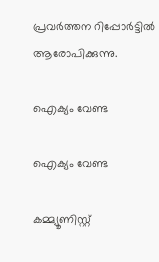പ്രവര്‍ത്തന റിപ്പോര്‍ട്ടില്‍ ആരോപിക്കുന്നു.

ഐക്യം വേണ്ട

ഐക്യം വേണ്ട

കമ്മ്യൂണിസ്റ്റ്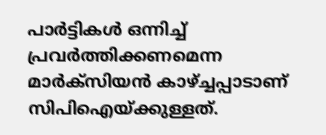പാര്‍ട്ടികള്‍ ഒന്നിച്ച് പ്രവര്‍ത്തിക്കണമെന്ന മാര്‍ക്‌സിയന്‍ കാഴ്ച്ചപ്പാടാണ് സിപിഐയ്ക്കുള്ളത്.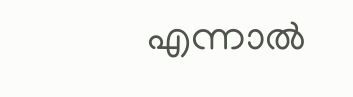എന്നാല്‍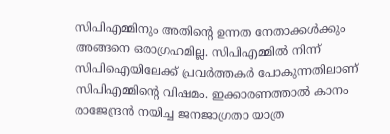സിപിഎമ്മിനും അതിന്റെ ഉന്നത നേതാക്കള്‍ക്കും അങ്ങനെ ഒരാഗ്രഹമില്ല. സിപിഎമ്മില്‍ നിന്ന് സിപിഐയിലേക്ക് പ്രവര്‍ത്തകര്‍ പോകുന്നതിലാണ് സിപിഎമ്മിന്റെ വിഷമം. ഇക്കാരണത്താല്‍ കാനം രാജേന്ദ്രന്‍ നയിച്ച ജനജാഗ്രതാ യാത്ര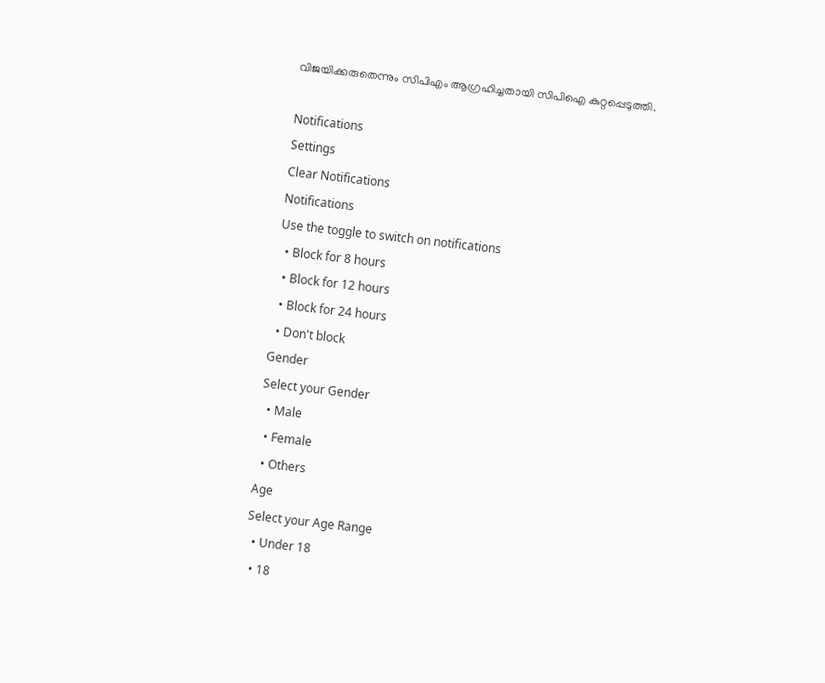വിജയിക്കരുതെന്നും സിപിഎം ആഗ്രഹിച്ചതായി സിപിഐ കുറ്റപ്പെടുത്തി.

Notifications
Settings
Clear Notifications
Notifications
Use the toggle to switch on notifications
  • Block for 8 hours
  • Block for 12 hours
  • Block for 24 hours
  • Don't block
Gender
Select your Gender
  • Male
  • Female
  • Others
Age
Select your Age Range
  • Under 18
  • 18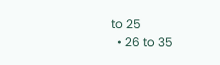to 25
  • 26 to 35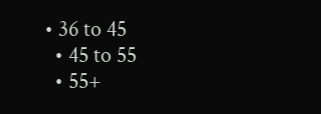• 36 to 45
  • 45 to 55
  • 55+